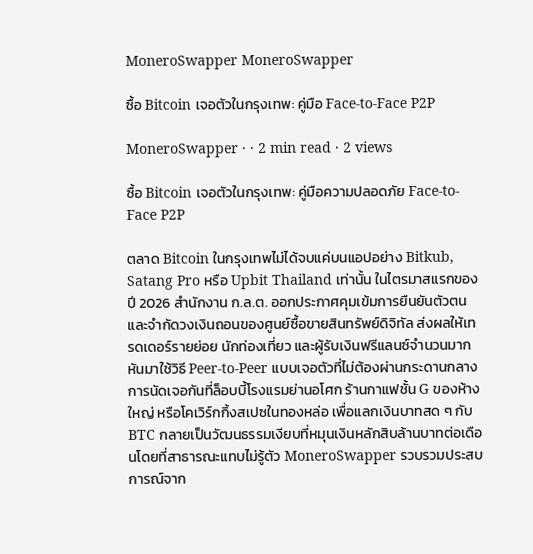MoneroSwapper MoneroSwapper

ซื้อ Bitcoin เจอตัวในกรุงเทพ: คู่มือ Face-to-Face P2P

MoneroSwapper · · 2 min read · 2 views

ซื้อ Bitcoin เจอตัวในกรุงเทพ: คู่มือความปลอดภัย Face-to-Face P2P

ตลาด Bitcoin ในกรุงเทพไม่ได้จบแค่บนแอปอย่าง Bitkub, Satang Pro หรือ Upbit Thailand เท่านั้น ในไตรมาสแรกของปี 2026 สำนักงาน ก.ล.ต. ออกประกาศคุมเข้มการยืนยันตัวตนและจำกัดวงเงินถอนของศูนย์ซื้อขายสินทรัพย์ดิจิทัล ส่งผลให้เทรดเดอร์รายย่อย นักท่องเที่ยว และผู้รับเงินฟรีแลนซ์จำนวนมากหันมาใช้วิธี Peer-to-Peer แบบเจอตัวที่ไม่ต้องผ่านกระดานกลาง การนัดเจอกันที่ล็อบบี้โรงแรมย่านอโศก ร้านกาแฟชั้น G ของห้างใหญ่ หรือโคเวิร์กกิ้งสเปซในทองหล่อ เพื่อแลกเงินบาทสด ๆ กับ BTC กลายเป็นวัฒนธรรมเงียบที่หมุนเงินหลักสิบล้านบาทต่อเดือนโดยที่สาธารณะแทบไม่รู้ตัว MoneroSwapper รวบรวมประสบการณ์จาก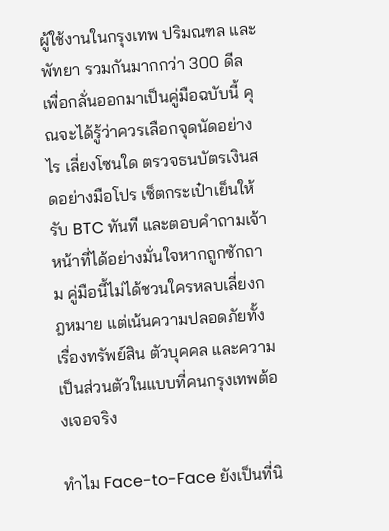ผู้ใช้งานในกรุงเทพ ปริมณฑล และพัทยา รวมกันมากกว่า 300 ดีล เพื่อกลั่นออกมาเป็นคู่มือฉบับนี้ คุณจะได้รู้ว่าควรเลือกจุดนัดอย่างไร เลี่ยงโซนใด ตรวจธนบัตรเงินสดอย่างมือโปร เซ็ตกระเป๋าเย็นให้รับ BTC ทันที และตอบคำถามเจ้าหน้าที่ได้อย่างมั่นใจหากถูกซักถาม คู่มือนี้ไม่ได้ชวนใครหลบเลี่ยงกฎหมาย แต่เน้นความปลอดภัยทั้งเรื่องทรัพย์สิน ตัวบุคคล และความเป็นส่วนตัวในแบบที่คนกรุงเทพต้องเจอจริง

ทำไม Face-to-Face ยังเป็นที่นิ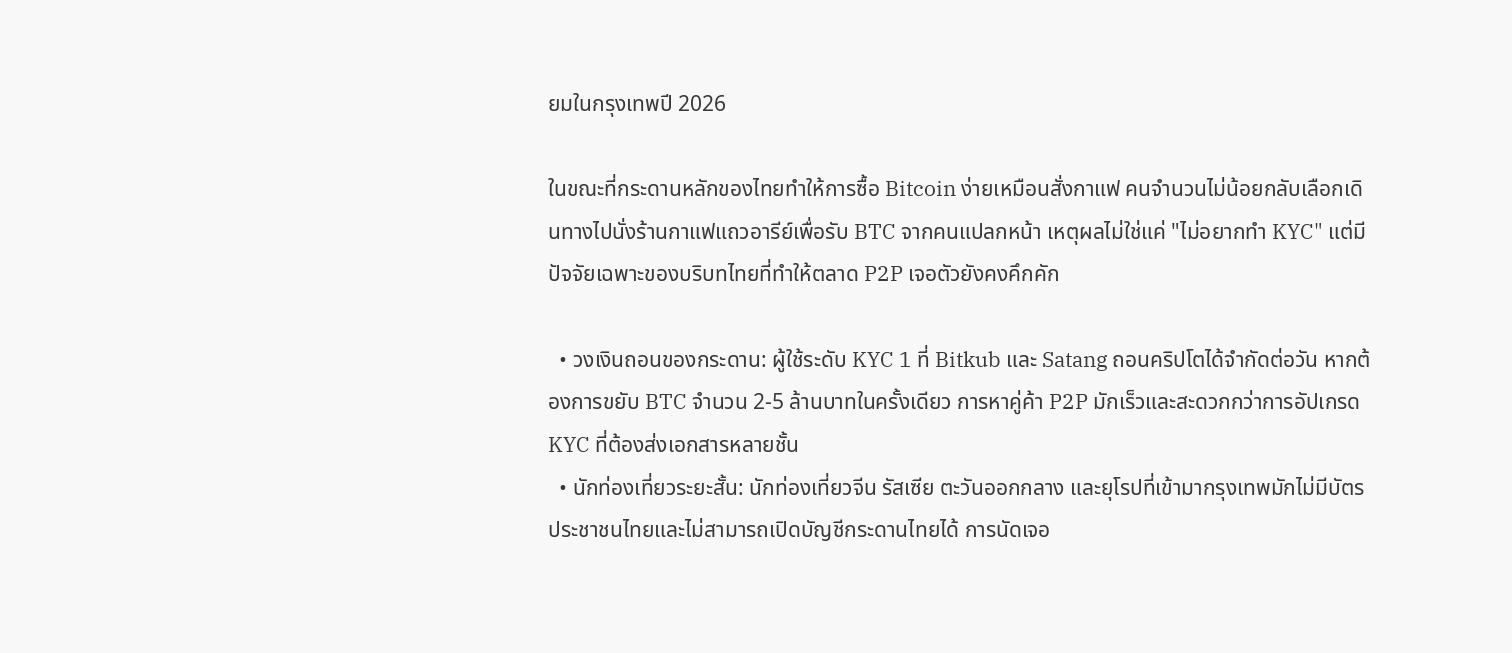ยมในกรุงเทพปี 2026

ในขณะที่กระดานหลักของไทยทำให้การซื้อ Bitcoin ง่ายเหมือนสั่งกาแฟ คนจำนวนไม่น้อยกลับเลือกเดินทางไปนั่งร้านกาแฟแถวอารีย์เพื่อรับ BTC จากคนแปลกหน้า เหตุผลไม่ใช่แค่ "ไม่อยากทำ KYC" แต่มีปัจจัยเฉพาะของบริบทไทยที่ทำให้ตลาด P2P เจอตัวยังคงคึกคัก

  • วงเงินถอนของกระดาน: ผู้ใช้ระดับ KYC 1 ที่ Bitkub และ Satang ถอนคริปโตได้จำกัดต่อวัน หากต้องการขยับ BTC จำนวน 2-5 ล้านบาทในครั้งเดียว การหาคู่ค้า P2P มักเร็วและสะดวกกว่าการอัปเกรด KYC ที่ต้องส่งเอกสารหลายชั้น
  • นักท่องเที่ยวระยะสั้น: นักท่องเที่ยวจีน รัสเซีย ตะวันออกกลาง และยุโรปที่เข้ามากรุงเทพมักไม่มีบัตรประชาชนไทยและไม่สามารถเปิดบัญชีกระดานไทยได้ การนัดเจอ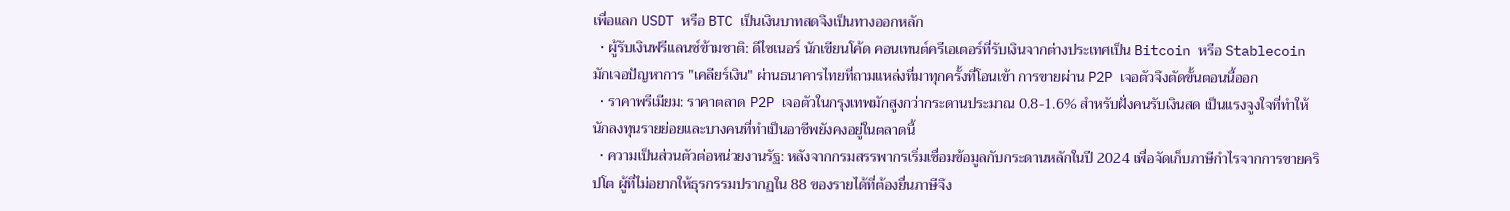เพื่อแลก USDT หรือ BTC เป็นเงินบาทสดจึงเป็นทางออกหลัก
  • ผู้รับเงินฟรีแลนซ์ข้ามชาติ: ดีไซเนอร์ นักเขียนโค้ด คอนเทนต์ครีเอเตอร์ที่รับเงินจากต่างประเทศเป็น Bitcoin หรือ Stablecoin มักเจอปัญหาการ "เคลียร์เงิน" ผ่านธนาคารไทยที่ถามแหล่งที่มาทุกครั้งที่โอนเข้า การขายผ่าน P2P เจอตัวจึงตัดขั้นตอนนี้ออก
  • ราคาพรีเมียม: ราคาตลาด P2P เจอตัวในกรุงเทพมักสูงกว่ากระดานประมาณ 0.8-1.6% สำหรับฝั่งคนรับเงินสด เป็นแรงจูงใจที่ทำให้นักลงทุนรายย่อยและบางคนที่ทำเป็นอาชีพยังคงอยู่ในตลาดนี้
  • ความเป็นส่วนตัวต่อหน่วยงานรัฐ: หลังจากกรมสรรพากรเริ่มเชื่อมข้อมูลกับกระดานหลักในปี 2024 เพื่อจัดเก็บภาษีกำไรจากการขายคริปโต ผู้ที่ไม่อยากให้ธุรกรรมปรากฏใน 88 ของรายได้ที่ต้องยื่นภาษีจึง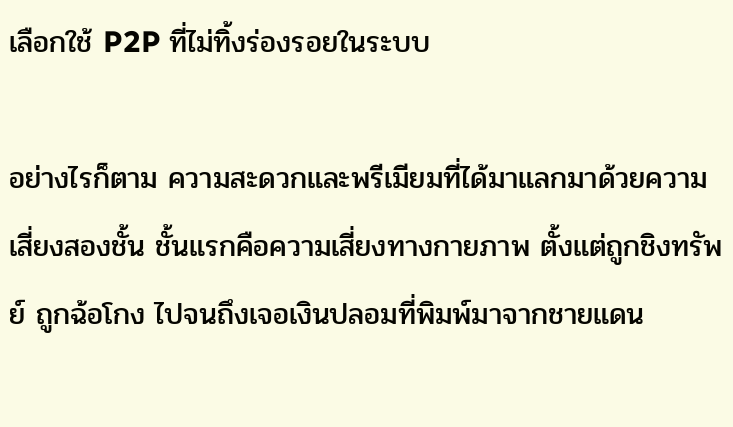เลือกใช้ P2P ที่ไม่ทิ้งร่องรอยในระบบ

อย่างไรก็ตาม ความสะดวกและพรีเมียมที่ได้มาแลกมาด้วยความเสี่ยงสองชั้น ชั้นแรกคือความเสี่ยงทางกายภาพ ตั้งแต่ถูกชิงทรัพย์ ถูกฉ้อโกง ไปจนถึงเจอเงินปลอมที่พิมพ์มาจากชายแดน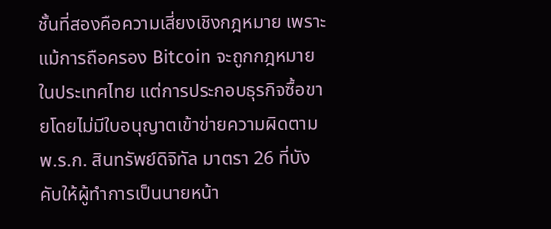ชั้นที่สองคือความเสี่ยงเชิงกฎหมาย เพราะแม้การถือครอง Bitcoin จะถูกกฎหมายในประเทศไทย แต่การประกอบธุรกิจซื้อขายโดยไม่มีใบอนุญาตเข้าข่ายความผิดตาม พ.ร.ก. สินทรัพย์ดิจิทัล มาตรา 26 ที่บังคับให้ผู้ทำการเป็นนายหน้า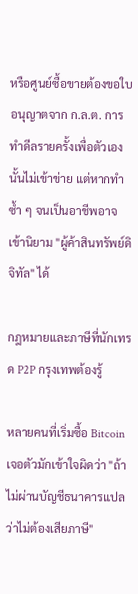หรือศูนย์ซื้อขายต้องขอใบอนุญาตจาก ก.ล.ต. การทำดีลรายครั้งเพื่อตัวเองนั้นไม่เข้าข่าย แต่หากทำซ้ำ ๆ จนเป็นอาชีพอาจเข้านิยาม "ผู้ค้าสินทรัพย์ดิจิทัล" ได้

กฎหมายและภาษีที่นักเทรด P2P กรุงเทพต้องรู้

หลายคนที่เริ่มซื้อ Bitcoin เจอตัวมักเข้าใจผิดว่า "ถ้าไม่ผ่านบัญชีธนาคารแปลว่าไม่ต้องเสียภาษี"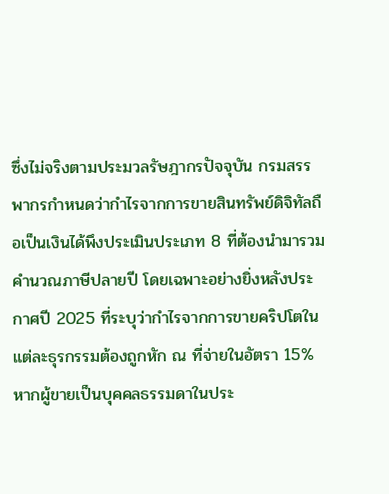ซึ่งไม่จริงตามประมวลรัษฎากรปัจจุบัน กรมสรรพากรกำหนดว่ากำไรจากการขายสินทรัพย์ดิจิทัลถือเป็นเงินได้พึงประเมินประเภท 8 ที่ต้องนำมารวมคำนวณภาษีปลายปี โดยเฉพาะอย่างยิ่งหลังประกาศปี 2025 ที่ระบุว่ากำไรจากการขายคริปโตในแต่ละธุรกรรมต้องถูกหัก ณ ที่จ่ายในอัตรา 15% หากผู้ขายเป็นบุคคลธรรมดาในประ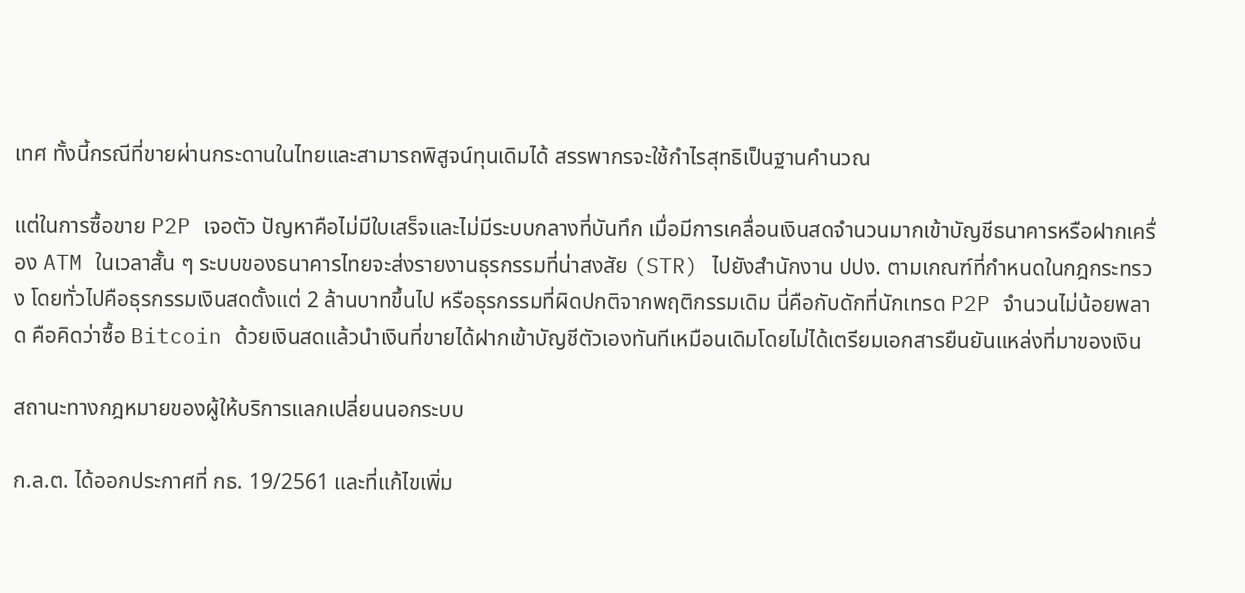เทศ ทั้งนี้กรณีที่ขายผ่านกระดานในไทยและสามารถพิสูจน์ทุนเดิมได้ สรรพากรจะใช้กำไรสุทธิเป็นฐานคำนวณ

แต่ในการซื้อขาย P2P เจอตัว ปัญหาคือไม่มีใบเสร็จและไม่มีระบบกลางที่บันทึก เมื่อมีการเคลื่อนเงินสดจำนวนมากเข้าบัญชีธนาคารหรือฝากเครื่อง ATM ในเวลาสั้น ๆ ระบบของธนาคารไทยจะส่งรายงานธุรกรรมที่น่าสงสัย (STR) ไปยังสำนักงาน ปปง. ตามเกณฑ์ที่กำหนดในกฎกระทรวง โดยทั่วไปคือธุรกรรมเงินสดตั้งแต่ 2 ล้านบาทขึ้นไป หรือธุรกรรมที่ผิดปกติจากพฤติกรรมเดิม นี่คือกับดักที่นักเทรด P2P จำนวนไม่น้อยพลาด คือคิดว่าซื้อ Bitcoin ด้วยเงินสดแล้วนำเงินที่ขายได้ฝากเข้าบัญชีตัวเองทันทีเหมือนเดิมโดยไม่ได้เตรียมเอกสารยืนยันแหล่งที่มาของเงิน

สถานะทางกฎหมายของผู้ให้บริการแลกเปลี่ยนนอกระบบ

ก.ล.ต. ได้ออกประกาศที่ กธ. 19/2561 และที่แก้ไขเพิ่ม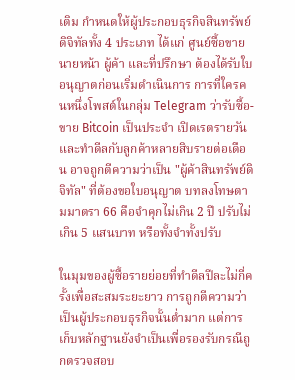เติม กำหนดให้ผู้ประกอบธุรกิจสินทรัพย์ดิจิทัลทั้ง 4 ประเภท ได้แก่ ศูนย์ซื้อขาย นายหน้า ผู้ค้า และที่ปรึกษา ต้องได้รับใบอนุญาตก่อนเริ่มดำเนินการ การที่ใครคนหนึ่งโพสต์ในกลุ่ม Telegram ว่ารับซื้อ-ขาย Bitcoin เป็นประจำ เปิดเรตรายวัน และทำดีลกับลูกค้าหลายสิบรายต่อเดือน อาจถูกตีความว่าเป็น "ผู้ค้าสินทรัพย์ดิจิทัล" ที่ต้องขอใบอนุญาต บทลงโทษตามมาตรา 66 คือจำคุกไม่เกิน 2 ปี ปรับไม่เกิน 5 แสนบาท หรือทั้งจำทั้งปรับ

ในมุมของผู้ซื้อรายย่อยที่ทำดีลปีละไม่กี่ครั้งเพื่อสะสมระยะยาว การถูกตีความว่าเป็นผู้ประกอบธุรกิจนั้นต่ำมาก แต่การเก็บหลักฐานยังจำเป็นเพื่อรองรับกรณีถูกตรวจสอบ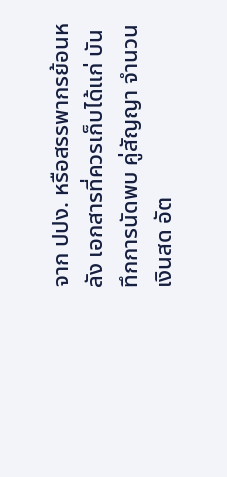จาก ปปง. หรือสรรพากรย้อนหลัง เอกสารที่ควรเก็บได้แก่ บันทึกการนัดพบ คู่สัญญา จำนวนเงินสด อัต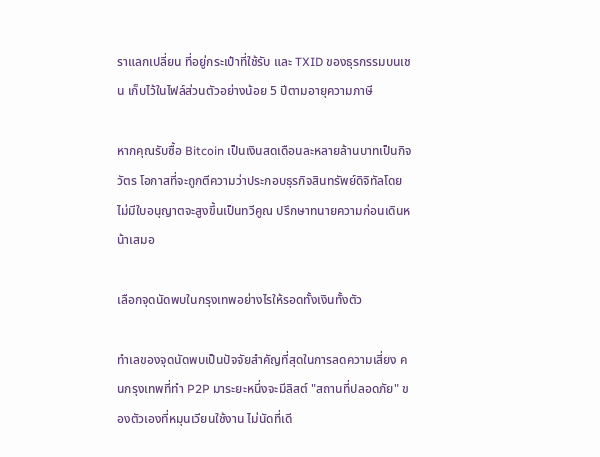ราแลกเปลี่ยน ที่อยู่กระเป๋าที่ใช้รับ และ TXID ของธุรกรรมบนเชน เก็บไว้ในไฟล์ส่วนตัวอย่างน้อย 5 ปีตามอายุความภาษี

หากคุณรับซื้อ Bitcoin เป็นเงินสดเดือนละหลายล้านบาทเป็นกิจวัตร โอกาสที่จะถูกตีความว่าประกอบธุรกิจสินทรัพย์ดิจิทัลโดยไม่มีใบอนุญาตจะสูงขึ้นเป็นทวีคูณ ปรึกษาทนายความก่อนเดินหน้าเสมอ

เลือกจุดนัดพบในกรุงเทพอย่างไรให้รอดทั้งเงินทั้งตัว

ทำเลของจุดนัดพบเป็นปัจจัยสำคัญที่สุดในการลดความเสี่ยง คนกรุงเทพที่ทำ P2P มาระยะหนึ่งจะมีลิสต์ "สถานที่ปลอดภัย" ของตัวเองที่หมุนเวียนใช้งาน ไม่นัดที่เดี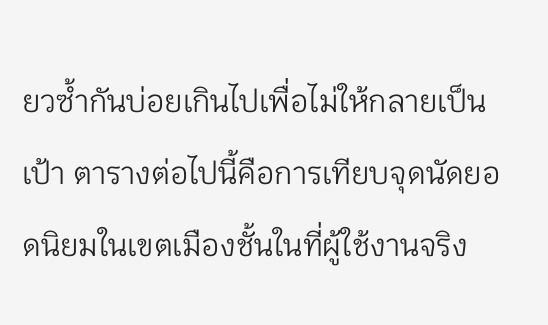ยวซ้ำกันบ่อยเกินไปเพื่อไม่ให้กลายเป็นเป้า ตารางต่อไปนี้คือการเทียบจุดนัดยอดนิยมในเขตเมืองชั้นในที่ผู้ใช้งานจริง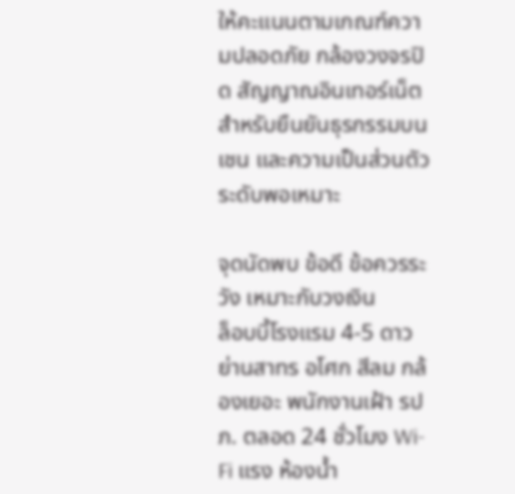ให้คะแนนตามเกณฑ์ความปลอดภัย กล้องวงจรปิด สัญญาณอินเทอร์เน็ตสำหรับยืนยันธุรกรรมบนเชน และความเป็นส่วนตัวระดับพอเหมาะ

จุดนัดพบ ข้อดี ข้อควรระวัง เหมาะกับวงเงิน
ล็อบบี้โรงแรม 4-5 ดาวย่านสาทร อโศก สีลม กล้องเยอะ พนักงานเฝ้า รปภ. ตลอด 24 ชั่วโมง Wi-Fi แรง ห้องน้ำ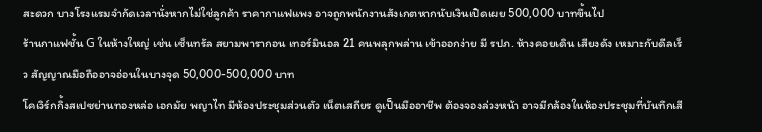สะดวก บางโรงแรมจำกัดเวลานั่งหากไม่ใช่ลูกค้า ราคากาแฟแพง อาจถูกพนักงานสังเกตหากนับเงินเปิดเผย 500,000 บาทขึ้นไป
ร้านกาแฟชั้น G ในห้างใหญ่ เช่น เซ็นทรัล สยามพารากอน เทอร์มินอล 21 คนพลุกพล่าน เข้าออกง่าย มี รปภ. ห้างคอยเดิน เสียงดัง เหมาะกับดีลเร็ว สัญญาณมือถืออาจอ่อนในบางจุด 50,000-500,000 บาท
โคเวิร์กกิ้งสเปซย่านทองหล่อ เอกมัย พญาไท มีห้องประชุมส่วนตัว เน็ตเสถียร ดูเป็นมืออาชีพ ต้องจองล่วงหน้า อาจมีกล้องในห้องประชุมที่บันทึกเสี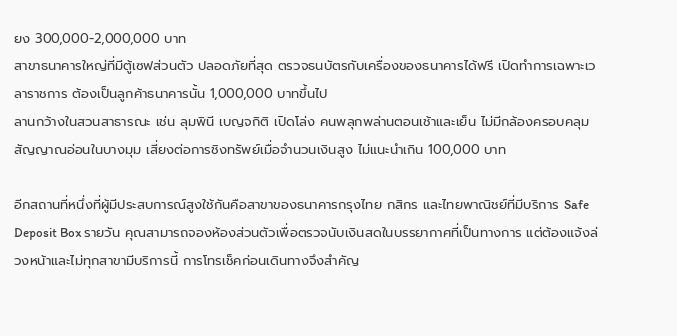ยง 300,000-2,000,000 บาท
สาขาธนาคารใหญ่ที่มีตู้เซฟส่วนตัว ปลอดภัยที่สุด ตรวจธนบัตรกับเครื่องของธนาคารได้ฟรี เปิดทำการเฉพาะเวลาราชการ ต้องเป็นลูกค้าธนาคารนั้น 1,000,000 บาทขึ้นไป
ลานกว้างในสวนสาธารณะ เช่น ลุมพินี เบญจกิติ เปิดโล่ง คนพลุกพล่านตอนเช้าและเย็น ไม่มีกล้องครอบคลุม สัญญาณอ่อนในบางมุม เสี่ยงต่อการชิงทรัพย์เมื่อจำนวนเงินสูง ไม่แนะนำเกิน 100,000 บาท

อีกสถานที่หนึ่งที่ผู้มีประสบการณ์สูงใช้กันคือสาขาของธนาคารกรุงไทย กสิกร และไทยพาณิชย์ที่มีบริการ Safe Deposit Box รายวัน คุณสามารถจองห้องส่วนตัวเพื่อตรวจนับเงินสดในบรรยากาศที่เป็นทางการ แต่ต้องแจ้งล่วงหน้าและไม่ทุกสาขามีบริการนี้ การโทรเช็คก่อนเดินทางจึงสำคัญ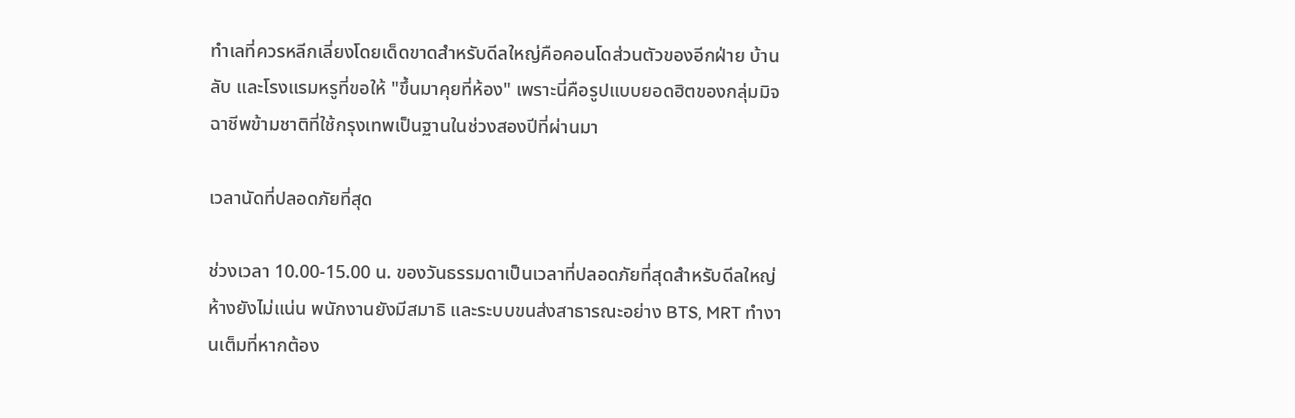ทำเลที่ควรหลีกเลี่ยงโดยเด็ดขาดสำหรับดีลใหญ่คือคอนโดส่วนตัวของอีกฝ่าย บ้านลับ และโรงแรมหรูที่ขอให้ "ขึ้นมาคุยที่ห้อง" เพราะนี่คือรูปแบบยอดฮิตของกลุ่มมิจฉาชีพข้ามชาติที่ใช้กรุงเทพเป็นฐานในช่วงสองปีที่ผ่านมา

เวลานัดที่ปลอดภัยที่สุด

ช่วงเวลา 10.00-15.00 น. ของวันธรรมดาเป็นเวลาที่ปลอดภัยที่สุดสำหรับดีลใหญ่ ห้างยังไม่แน่น พนักงานยังมีสมาธิ และระบบขนส่งสาธารณะอย่าง BTS, MRT ทำงานเต็มที่หากต้อง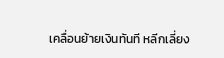เคลื่อนย้ายเงินทันที หลีกเลี่ยง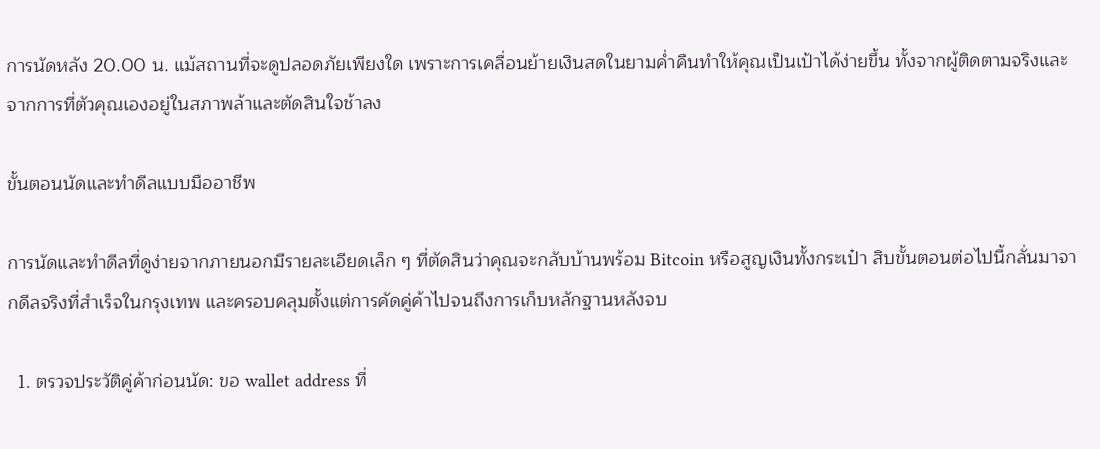การนัดหลัง 20.00 น. แม้สถานที่จะดูปลอดภัยเพียงใด เพราะการเคลื่อนย้ายเงินสดในยามค่ำคืนทำให้คุณเป็นเป้าได้ง่ายขึ้น ทั้งจากผู้ติดตามจริงและจากการที่ตัวคุณเองอยู่ในสภาพล้าและตัดสินใจช้าลง

ขั้นตอนนัดและทำดีลแบบมืออาชีพ

การนัดและทำดีลที่ดูง่ายจากภายนอกมีรายละเอียดเล็ก ๆ ที่ตัดสินว่าคุณจะกลับบ้านพร้อม Bitcoin หรือสูญเงินทั้งกระเป๋า สิบขั้นตอนต่อไปนี้กลั่นมาจากดีลจริงที่สำเร็จในกรุงเทพ และครอบคลุมตั้งแต่การคัดคู่ค้าไปจนถึงการเก็บหลักฐานหลังจบ

  1. ตรวจประวัติคู่ค้าก่อนนัด: ขอ wallet address ที่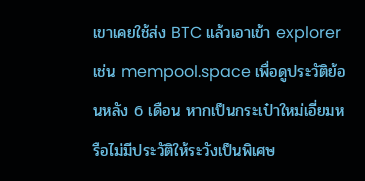เขาเคยใช้ส่ง BTC แล้วเอาเข้า explorer เช่น mempool.space เพื่อดูประวัติย้อนหลัง 6 เดือน หากเป็นกระเป๋าใหม่เอี่ยมหรือไม่มีประวัติให้ระวังเป็นพิเศษ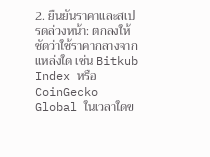2. ยืนยันราคาและสเปรดล่วงหน้า: ตกลงให้ชัดว่าใช้ราคากลางจากแหล่งใด เช่น Bitkub Index หรือ CoinGecko Global ในเวลาใดข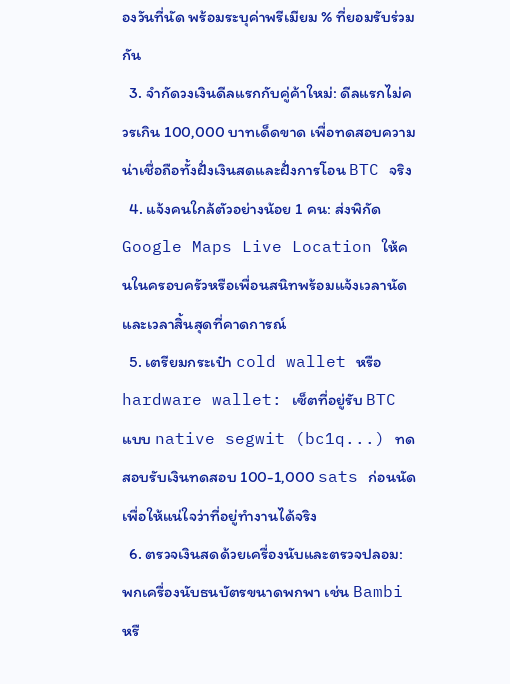องวันที่นัด พร้อมระบุค่าพรีเมียม % ที่ยอมรับร่วมกัน
  3. จำกัดวงเงินดีลแรกกับคู่ค้าใหม่: ดีลแรกไม่ควรเกิน 100,000 บาทเด็ดขาด เพื่อทดสอบความน่าเชื่อถือทั้งฝั่งเงินสดและฝั่งการโอน BTC จริง
  4. แจ้งคนใกล้ตัวอย่างน้อย 1 คน: ส่งพิกัด Google Maps Live Location ให้คนในครอบครัวหรือเพื่อนสนิทพร้อมแจ้งเวลานัดและเวลาสิ้นสุดที่คาดการณ์
  5. เตรียมกระเป๋า cold wallet หรือ hardware wallet: เซ็ตที่อยู่รับ BTC แบบ native segwit (bc1q...) ทดสอบรับเงินทดสอบ 100-1,000 sats ก่อนนัด เพื่อให้แน่ใจว่าที่อยู่ทำงานได้จริง
  6. ตรวจเงินสดด้วยเครื่องนับและตรวจปลอม: พกเครื่องนับธนบัตรขนาดพกพา เช่น Bambi หรื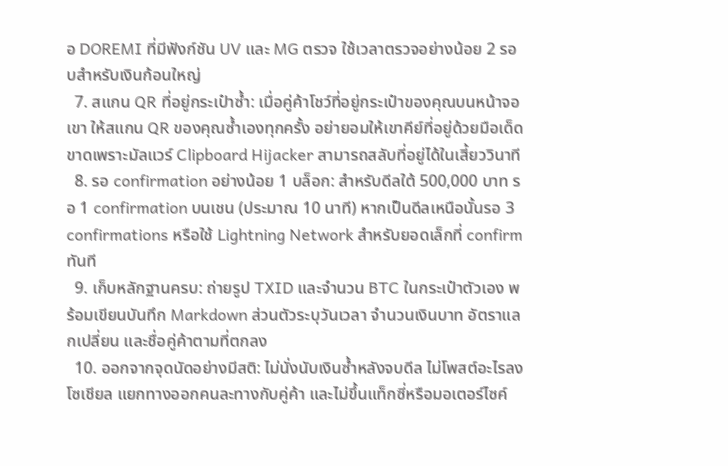อ DOREMI ที่มีฟังก์ชัน UV และ MG ตรวจ ใช้เวลาตรวจอย่างน้อย 2 รอบสำหรับเงินก้อนใหญ่
  7. สแกน QR ที่อยู่กระเป๋าซ้ำ: เมื่อคู่ค้าโชว์ที่อยู่กระเป๋าของคุณบนหน้าจอเขา ให้สแกน QR ของคุณซ้ำเองทุกครั้ง อย่ายอมให้เขาคีย์ที่อยู่ด้วยมือเด็ดขาดเพราะมัลแวร์ Clipboard Hijacker สามารถสลับที่อยู่ได้ในเสี้ยววินาที
  8. รอ confirmation อย่างน้อย 1 บล็อก: สำหรับดีลใต้ 500,000 บาท รอ 1 confirmation บนเชน (ประมาณ 10 นาที) หากเป็นดีลเหนือนั้นรอ 3 confirmations หรือใช้ Lightning Network สำหรับยอดเล็กที่ confirm ทันที
  9. เก็บหลักฐานครบ: ถ่ายรูป TXID และจำนวน BTC ในกระเป๋าตัวเอง พร้อมเขียนบันทึก Markdown ส่วนตัวระบุวันเวลา จำนวนเงินบาท อัตราแลกเปลี่ยน และชื่อคู่ค้าตามที่ตกลง
  10. ออกจากจุดนัดอย่างมีสติ: ไม่นั่งนับเงินซ้ำหลังจบดีล ไม่โพสต์อะไรลงโซเชียล แยกทางออกคนละทางกับคู่ค้า และไม่ขึ้นแท็กซี่หรือมอเตอร์ไซค์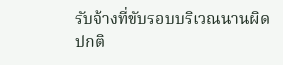รับจ้างที่ขับรอบบริเวณนานผิดปกติ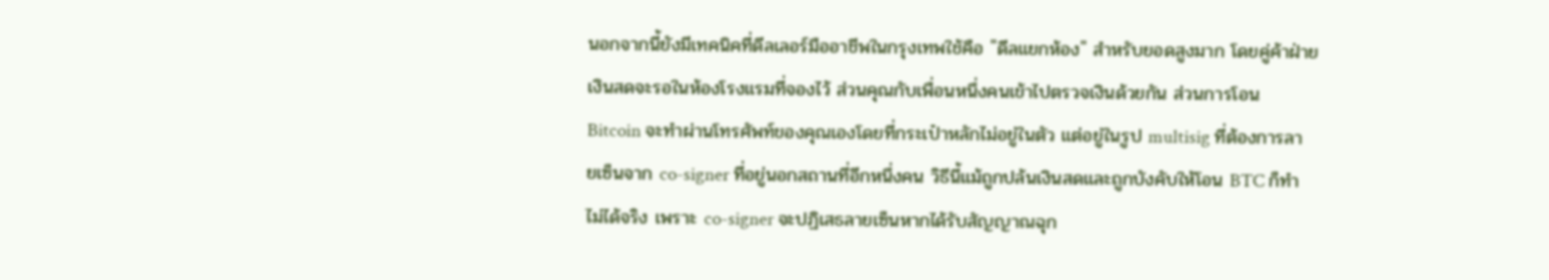นอกจากนี้ยังมีเทคนิคที่ดีลเลอร์มืออาชีพในกรุงเทพใช้คือ "ดีลแยกห้อง" สำหรับยอดสูงมาก โดยคู่ค้าฝ่ายเงินสดจะรอในห้องโรงแรมที่จองไว้ ส่วนคุณกับเพื่อนหนึ่งคนเข้าไปตรวจเงินด้วยกัน ส่วนการโอน Bitcoin จะทำผ่านโทรศัพท์ของคุณเองโดยที่กระเป๋าหลักไม่อยู่ในตัว แต่อยู่ในรูป multisig ที่ต้องการลายเซ็นจาก co-signer ที่อยู่นอกสถานที่อีกหนึ่งคน วิธีนี้แม้ถูกปล้นเงินสดและถูกบังคับให้โอน BTC ก็ทำไม่ได้จริง เพราะ co-signer จะปฏิเสธลายเซ็นหากได้รับสัญญาณฉุก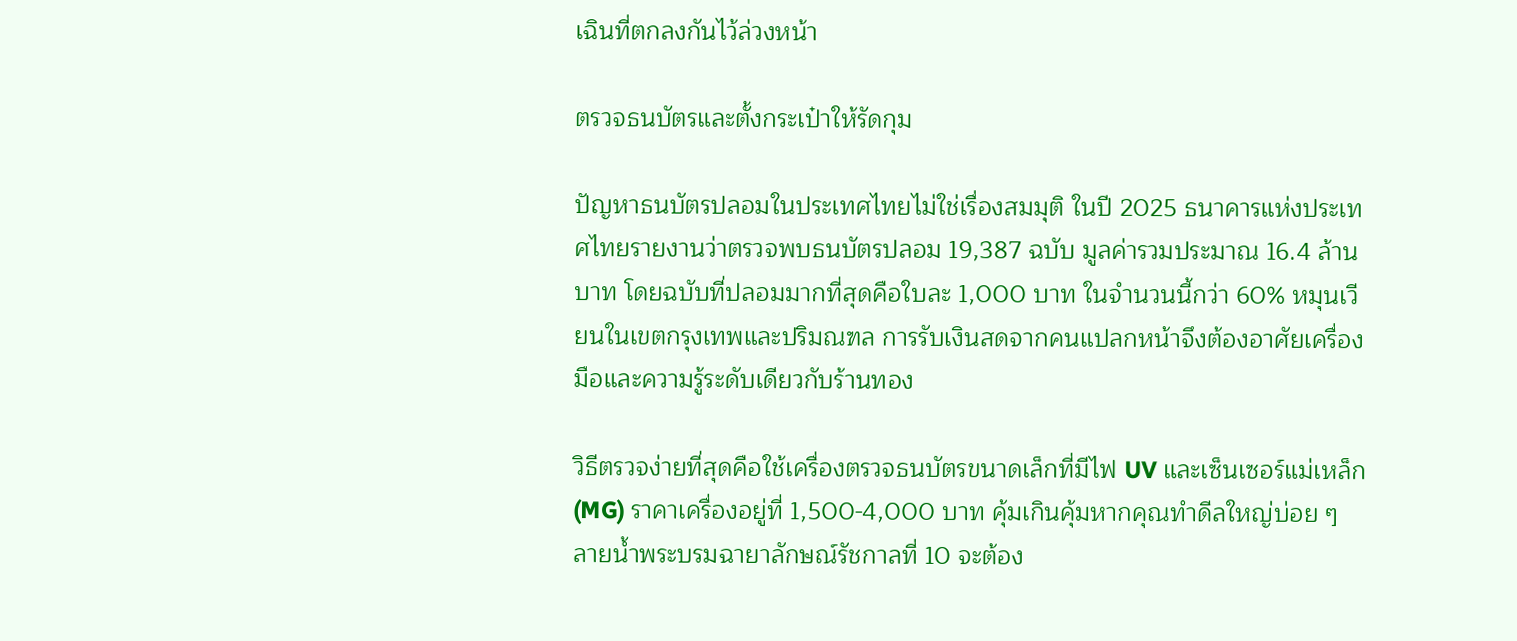เฉินที่ตกลงกันไว้ล่วงหน้า

ตรวจธนบัตรและตั้งกระเป๋าให้รัดกุม

ปัญหาธนบัตรปลอมในประเทศไทยไม่ใช่เรื่องสมมุติ ในปี 2025 ธนาคารแห่งประเทศไทยรายงานว่าตรวจพบธนบัตรปลอม 19,387 ฉบับ มูลค่ารวมประมาณ 16.4 ล้านบาท โดยฉบับที่ปลอมมากที่สุดคือใบละ 1,000 บาท ในจำนวนนี้กว่า 60% หมุนเวียนในเขตกรุงเทพและปริมณฑล การรับเงินสดจากคนแปลกหน้าจึงต้องอาศัยเครื่องมือและความรู้ระดับเดียวกับร้านทอง

วิธีตรวจง่ายที่สุดคือใช้เครื่องตรวจธนบัตรขนาดเล็กที่มีไฟ UV และเซ็นเซอร์แม่เหล็ก (MG) ราคาเครื่องอยู่ที่ 1,500-4,000 บาท คุ้มเกินคุ้มหากคุณทำดีลใหญ่บ่อย ๆ ลายน้ำพระบรมฉายาลักษณ์รัชกาลที่ 10 จะต้อง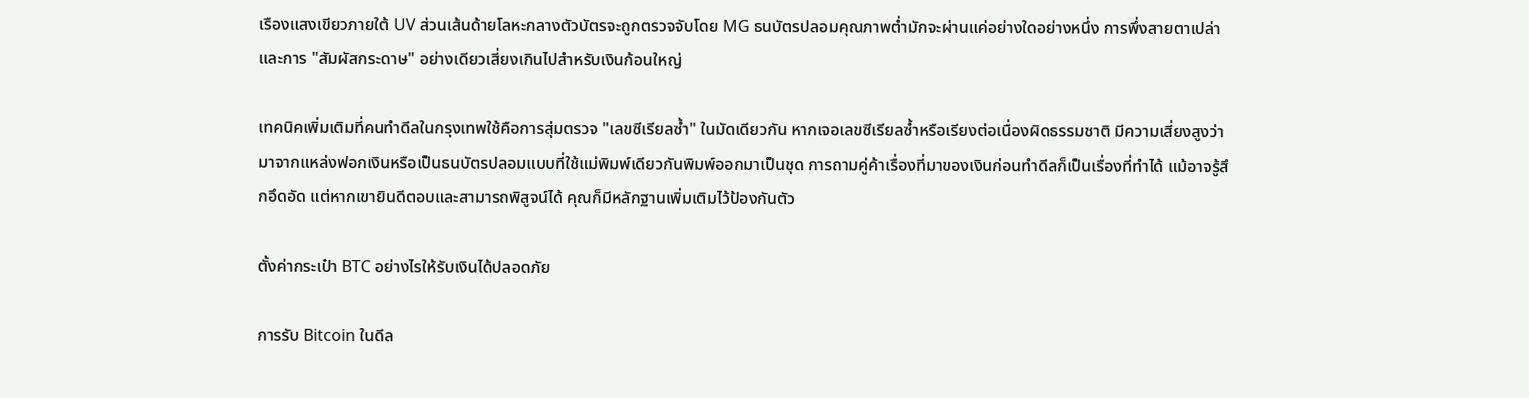เรืองแสงเขียวภายใต้ UV ส่วนเส้นด้ายโลหะกลางตัวบัตรจะถูกตรวจจับโดย MG ธนบัตรปลอมคุณภาพต่ำมักจะผ่านแค่อย่างใดอย่างหนึ่ง การพึ่งสายตาเปล่าและการ "สัมผัสกระดาษ" อย่างเดียวเสี่ยงเกินไปสำหรับเงินก้อนใหญ่

เทคนิคเพิ่มเติมที่คนทำดีลในกรุงเทพใช้คือการสุ่มตรวจ "เลขซีเรียลซ้ำ" ในมัดเดียวกัน หากเจอเลขซีเรียลซ้ำหรือเรียงต่อเนื่องผิดธรรมชาติ มีความเสี่ยงสูงว่ามาจากแหล่งฟอกเงินหรือเป็นธนบัตรปลอมแบบที่ใช้แม่พิมพ์เดียวกันพิมพ์ออกมาเป็นชุด การถามคู่ค้าเรื่องที่มาของเงินก่อนทำดีลก็เป็นเรื่องที่ทำได้ แม้อาจรู้สึกอึดอัด แต่หากเขายินดีตอบและสามารถพิสูจน์ได้ คุณก็มีหลักฐานเพิ่มเติมไว้ป้องกันตัว

ตั้งค่ากระเป๋า BTC อย่างไรให้รับเงินได้ปลอดภัย

การรับ Bitcoin ในดีล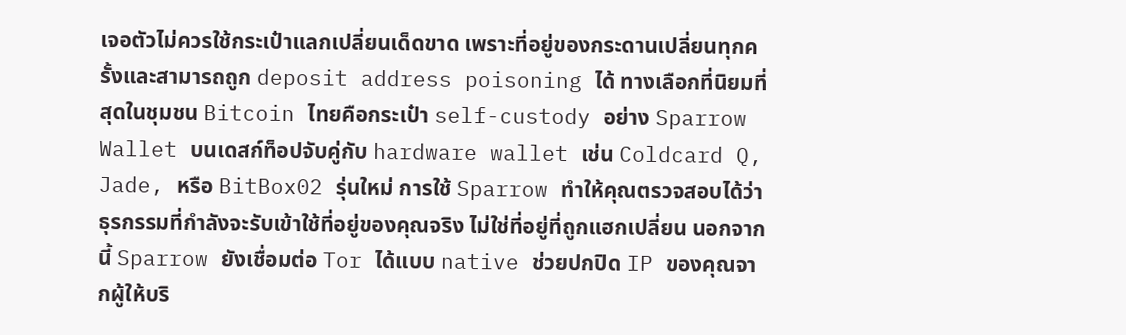เจอตัวไม่ควรใช้กระเป๋าแลกเปลี่ยนเด็ดขาด เพราะที่อยู่ของกระดานเปลี่ยนทุกครั้งและสามารถถูก deposit address poisoning ได้ ทางเลือกที่นิยมที่สุดในชุมชน Bitcoin ไทยคือกระเป๋า self-custody อย่าง Sparrow Wallet บนเดสก์ท็อปจับคู่กับ hardware wallet เช่น Coldcard Q, Jade, หรือ BitBox02 รุ่นใหม่ การใช้ Sparrow ทำให้คุณตรวจสอบได้ว่าธุรกรรมที่กำลังจะรับเข้าใช้ที่อยู่ของคุณจริง ไม่ใช่ที่อยู่ที่ถูกแฮกเปลี่ยน นอกจากนี้ Sparrow ยังเชื่อมต่อ Tor ได้แบบ native ช่วยปกปิด IP ของคุณจากผู้ให้บริ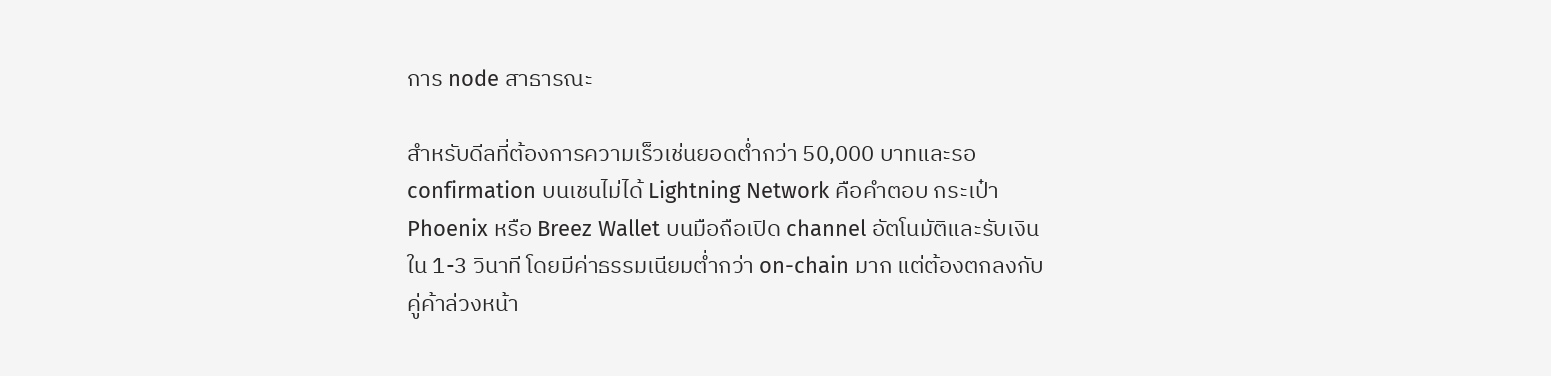การ node สาธารณะ

สำหรับดีลที่ต้องการความเร็วเช่นยอดต่ำกว่า 50,000 บาทและรอ confirmation บนเชนไม่ได้ Lightning Network คือคำตอบ กระเป๋า Phoenix หรือ Breez Wallet บนมือถือเปิด channel อัตโนมัติและรับเงินใน 1-3 วินาที โดยมีค่าธรรมเนียมต่ำกว่า on-chain มาก แต่ต้องตกลงกับคู่ค้าล่วงหน้า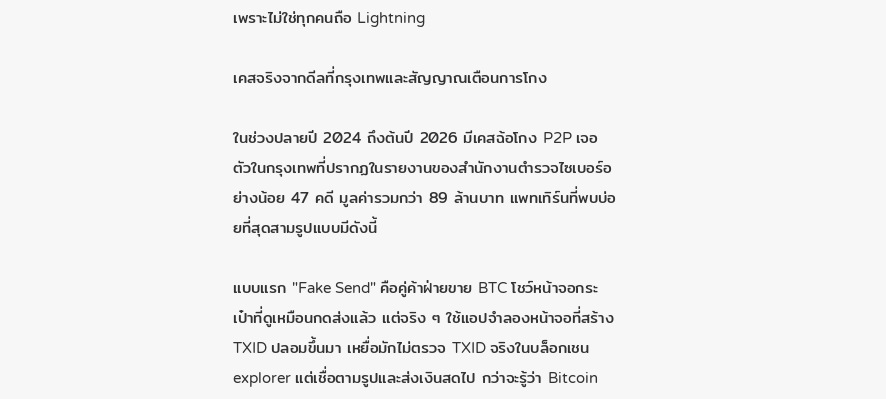เพราะไม่ใช่ทุกคนถือ Lightning

เคสจริงจากดีลที่กรุงเทพและสัญญาณเตือนการโกง

ในช่วงปลายปี 2024 ถึงต้นปี 2026 มีเคสฉ้อโกง P2P เจอตัวในกรุงเทพที่ปรากฏในรายงานของสำนักงานตำรวจไซเบอร์อย่างน้อย 47 คดี มูลค่ารวมกว่า 89 ล้านบาท แพทเทิร์นที่พบบ่อยที่สุดสามรูปแบบมีดังนี้

แบบแรก "Fake Send" คือคู่ค้าฝ่ายขาย BTC โชว์หน้าจอกระเป๋าที่ดูเหมือนกดส่งแล้ว แต่จริง ๆ ใช้แอปจำลองหน้าจอที่สร้าง TXID ปลอมขึ้นมา เหยื่อมักไม่ตรวจ TXID จริงในบล็อกเชน explorer แต่เชื่อตามรูปและส่งเงินสดไป กว่าจะรู้ว่า Bitcoin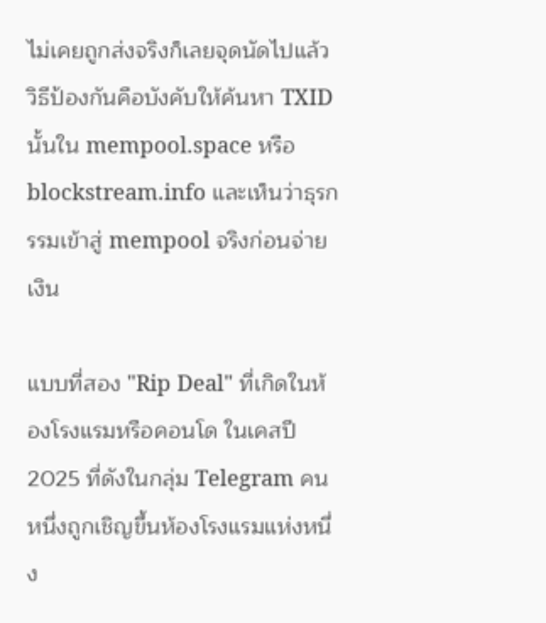ไม่เคยถูกส่งจริงก็เลยจุดนัดไปแล้ว วิธีป้องกันคือบังคับให้ค้นหา TXID นั้นใน mempool.space หรือ blockstream.info และเห็นว่าธุรกรรมเข้าสู่ mempool จริงก่อนจ่ายเงิน

แบบที่สอง "Rip Deal" ที่เกิดในห้องโรงแรมหรือคอนโด ในเคสปี 2025 ที่ดังในกลุ่ม Telegram คนหนึ่งถูกเชิญขึ้นห้องโรงแรมแห่งหนึ่ง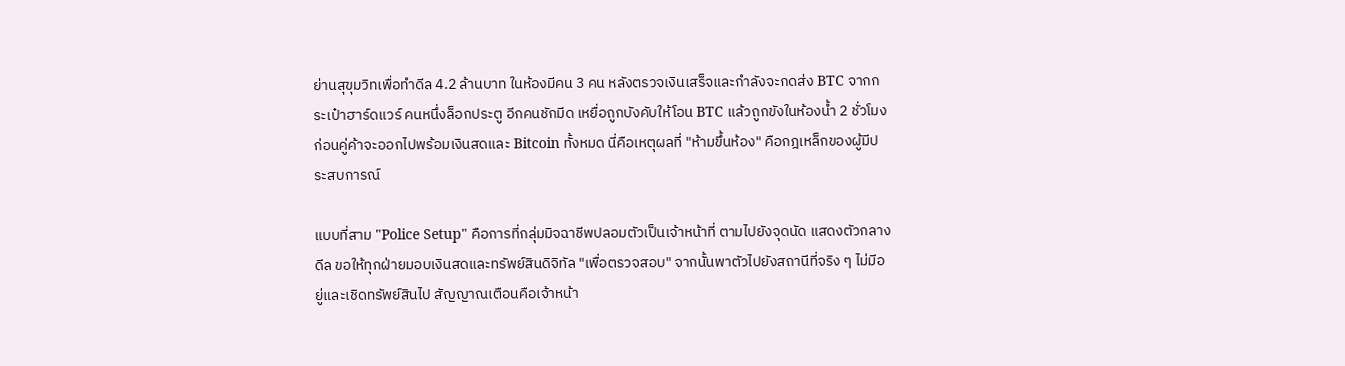ย่านสุขุมวิทเพื่อทำดีล 4.2 ล้านบาท ในห้องมีคน 3 คน หลังตรวจเงินเสร็จและกำลังจะกดส่ง BTC จากกระเป๋าฮาร์ดแวร์ คนหนึ่งล็อกประตู อีกคนชักมีด เหยื่อถูกบังคับให้โอน BTC แล้วถูกขังในห้องน้ำ 2 ชั่วโมงก่อนคู่ค้าจะออกไปพร้อมเงินสดและ Bitcoin ทั้งหมด นี่คือเหตุผลที่ "ห้ามขึ้นห้อง" คือกฎเหล็กของผู้มีประสบการณ์

แบบที่สาม "Police Setup" คือการที่กลุ่มมิจฉาชีพปลอมตัวเป็นเจ้าหน้าที่ ตามไปยังจุดนัด แสดงตัวกลางดีล ขอให้ทุกฝ่ายมอบเงินสดและทรัพย์สินดิจิทัล "เพื่อตรวจสอบ" จากนั้นพาตัวไปยังสถานีที่จริง ๆ ไม่มีอยู่และเชิดทรัพย์สินไป สัญญาณเตือนคือเจ้าหน้า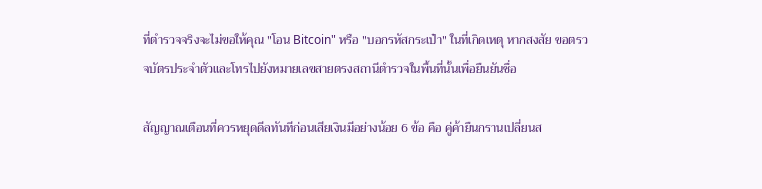ที่ตำรวจจริงจะไม่ขอให้คุณ "โอน Bitcoin" หรือ "บอกรหัสกระเป๋า" ในที่เกิดเหตุ หากสงสัย ขอตรวจบัตรประจำตัวและโทรไปยังหมายเลขสายตรงสถานีตำรวจในพื้นที่นั้นเพื่อยืนยันชื่อ

สัญญาณเตือนที่ควรหยุดดีลทันทีก่อนเสียเงินมีอย่างน้อย 6 ข้อ คือ คู่ค้ายืนกรานเปลี่ยนส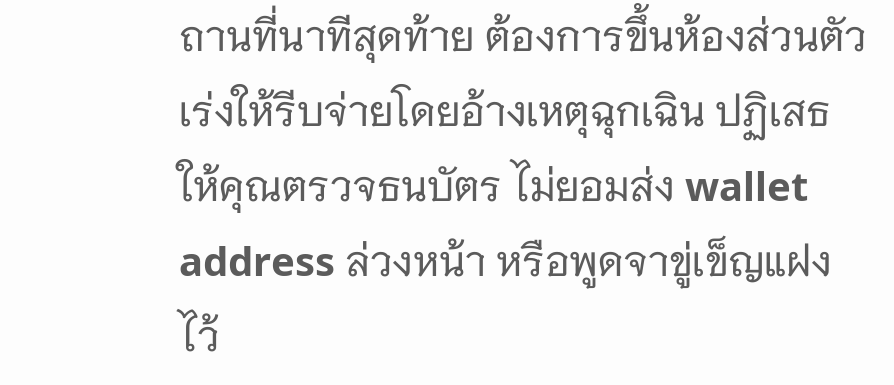ถานที่นาทีสุดท้าย ต้องการขึ้นห้องส่วนตัว เร่งให้รีบจ่ายโดยอ้างเหตุฉุกเฉิน ปฏิเสธให้คุณตรวจธนบัตร ไม่ยอมส่ง wallet address ล่วงหน้า หรือพูดจาขู่เข็ญแฝงไว้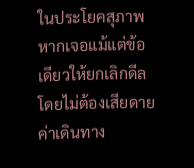ในประโยคสุภาพ หากเจอแม้แต่ข้อเดียวให้ยกเลิกดีลโดยไม่ต้องเสียดายค่าเดินทาง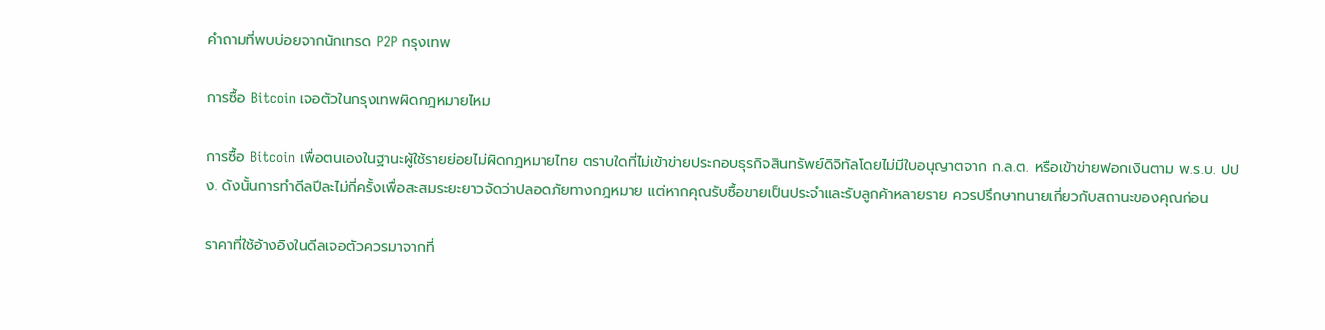คำถามที่พบบ่อยจากนักเทรด P2P กรุงเทพ

การซื้อ Bitcoin เจอตัวในกรุงเทพผิดกฎหมายไหม

การซื้อ Bitcoin เพื่อตนเองในฐานะผู้ใช้รายย่อยไม่ผิดกฎหมายไทย ตราบใดที่ไม่เข้าข่ายประกอบธุรกิจสินทรัพย์ดิจิทัลโดยไม่มีใบอนุญาตจาก ก.ล.ต. หรือเข้าข่ายฟอกเงินตาม พ.ร.บ. ปปง. ดังนั้นการทำดีลปีละไม่กี่ครั้งเพื่อสะสมระยะยาวจัดว่าปลอดภัยทางกฎหมาย แต่หากคุณรับซื้อขายเป็นประจำและรับลูกค้าหลายราย ควรปรึกษาทนายเกี่ยวกับสถานะของคุณก่อน

ราคาที่ใช้อ้างอิงในดีลเจอตัวควรมาจากที่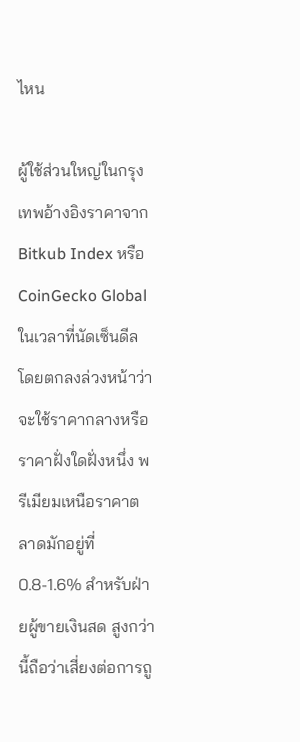ไหน

ผู้ใช้ส่วนใหญ่ในกรุงเทพอ้างอิงราคาจาก Bitkub Index หรือ CoinGecko Global ในเวลาที่นัดเซ็นดีล โดยตกลงล่วงหน้าว่าจะใช้ราคากลางหรือราคาฝั่งใดฝั่งหนึ่ง พรีเมียมเหนือราคาตลาดมักอยู่ที่ 0.8-1.6% สำหรับฝ่ายผู้ขายเงินสด สูงกว่านี้ถือว่าเสี่ยงต่อการถู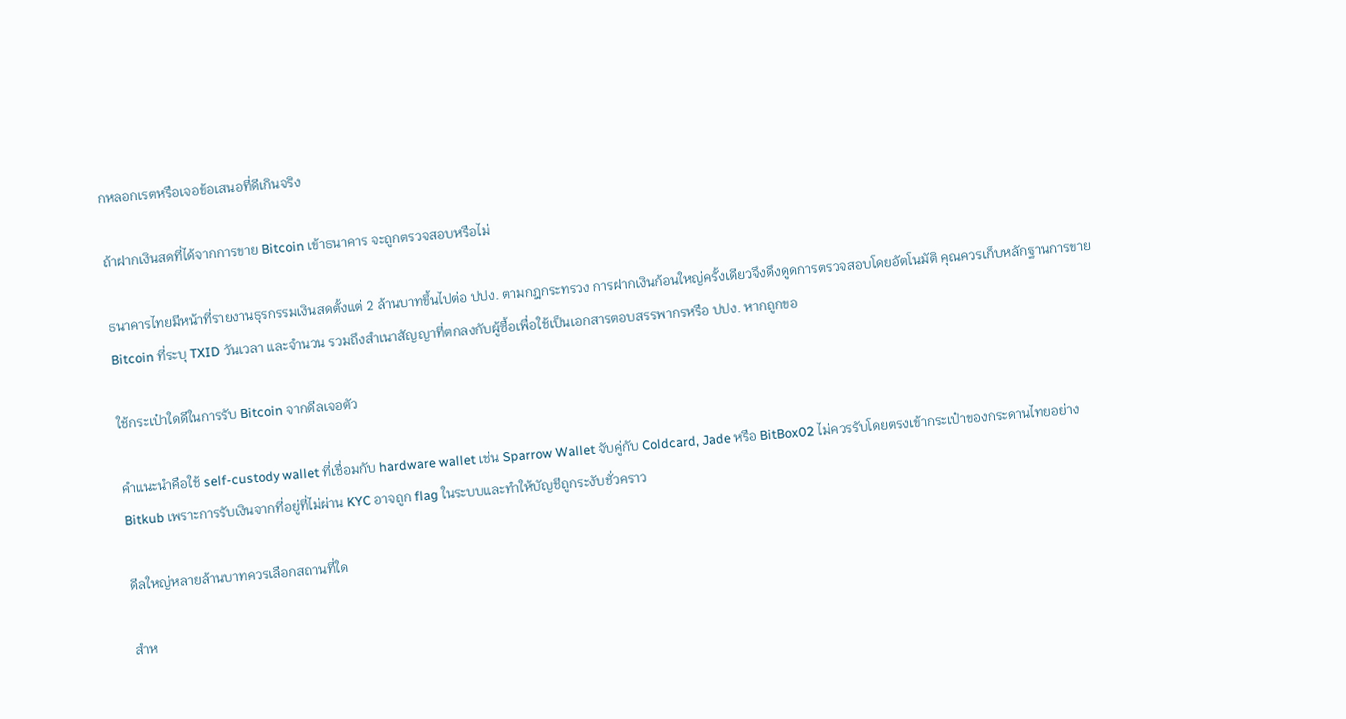กหลอกเรตหรือเจอข้อเสนอที่ดีเกินจริง

ถ้าฝากเงินสดที่ได้จากการขาย Bitcoin เข้าธนาคาร จะถูกตรวจสอบหรือไม่

ธนาคารไทยมีหน้าที่รายงานธุรกรรมเงินสดตั้งแต่ 2 ล้านบาทขึ้นไปต่อ ปปง. ตามกฎกระทรวง การฝากเงินก้อนใหญ่ครั้งเดียวจึงดึงดูดการตรวจสอบโดยอัตโนมัติ คุณควรเก็บหลักฐานการขาย Bitcoin ที่ระบุ TXID วันเวลา และจำนวน รวมถึงสำเนาสัญญาที่ตกลงกับผู้ซื้อเพื่อใช้เป็นเอกสารตอบสรรพากรหรือ ปปง. หากถูกขอ

ใช้กระเป๋าใดดีในการรับ Bitcoin จากดีลเจอตัว

คำแนะนำคือใช้ self-custody wallet ที่เชื่อมกับ hardware wallet เช่น Sparrow Wallet จับคู่กับ Coldcard, Jade หรือ BitBox02 ไม่ควรรับโดยตรงเข้ากระเป๋าของกระดานไทยอย่าง Bitkub เพราะการรับเงินจากที่อยู่ที่ไม่ผ่าน KYC อาจถูก flag ในระบบและทำให้บัญชีถูกระงับชั่วคราว

ดีลใหญ่หลายล้านบาทควรเลือกสถานที่ใด

สำห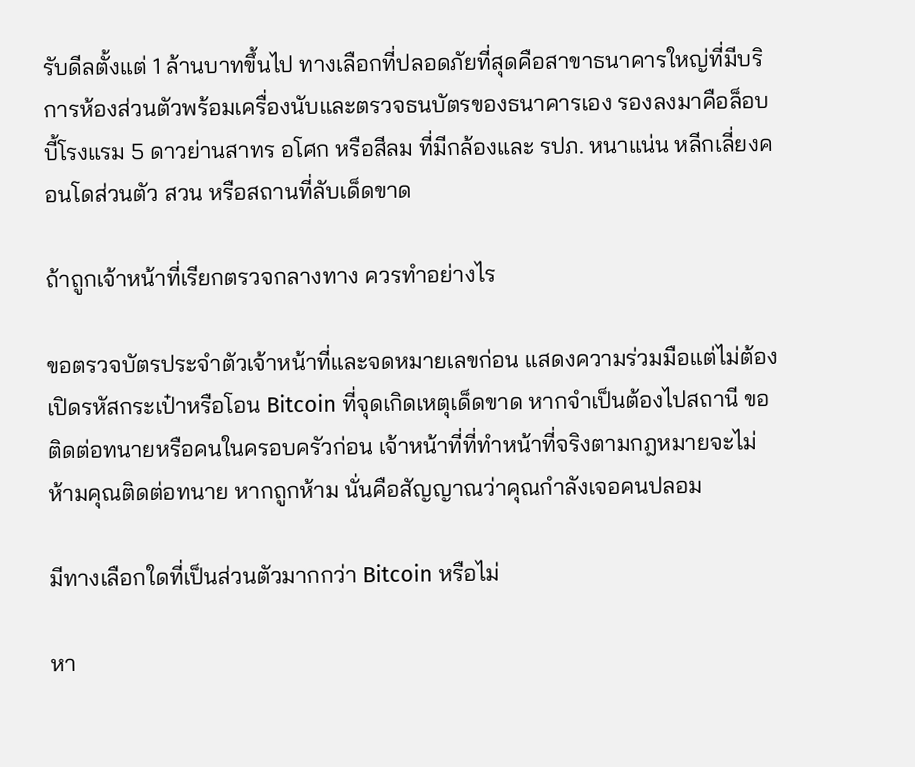รับดีลตั้งแต่ 1 ล้านบาทขึ้นไป ทางเลือกที่ปลอดภัยที่สุดคือสาขาธนาคารใหญ่ที่มีบริการห้องส่วนตัวพร้อมเครื่องนับและตรวจธนบัตรของธนาคารเอง รองลงมาคือล็อบบี้โรงแรม 5 ดาวย่านสาทร อโศก หรือสีลม ที่มีกล้องและ รปภ. หนาแน่น หลีกเลี่ยงคอนโดส่วนตัว สวน หรือสถานที่ลับเด็ดขาด

ถ้าถูกเจ้าหน้าที่เรียกตรวจกลางทาง ควรทำอย่างไร

ขอตรวจบัตรประจำตัวเจ้าหน้าที่และจดหมายเลขก่อน แสดงความร่วมมือแต่ไม่ต้องเปิดรหัสกระเป๋าหรือโอน Bitcoin ที่จุดเกิดเหตุเด็ดขาด หากจำเป็นต้องไปสถานี ขอติดต่อทนายหรือคนในครอบครัวก่อน เจ้าหน้าที่ที่ทำหน้าที่จริงตามกฎหมายจะไม่ห้ามคุณติดต่อทนาย หากถูกห้าม นั่นคือสัญญาณว่าคุณกำลังเจอคนปลอม

มีทางเลือกใดที่เป็นส่วนตัวมากกว่า Bitcoin หรือไม่

หา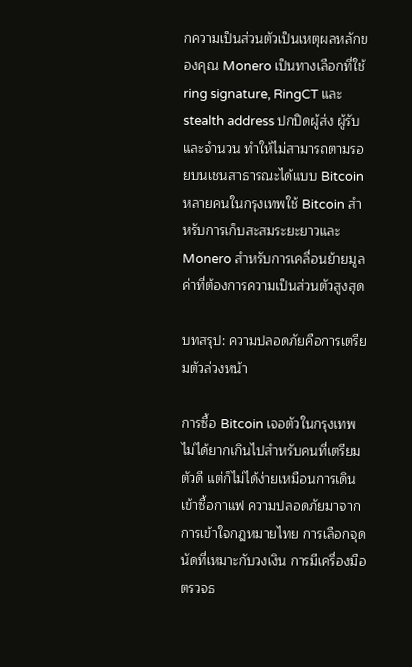กความเป็นส่วนตัวเป็นเหตุผลหลักของคุณ Monero เป็นทางเลือกที่ใช้ ring signature, RingCT และ stealth address ปกปิดผู้ส่ง ผู้รับ และจำนวน ทำให้ไม่สามารถตามรอยบนเชนสาธารณะได้แบบ Bitcoin หลายคนในกรุงเทพใช้ Bitcoin สำหรับการเก็บสะสมระยะยาวและ Monero สำหรับการเคลื่อนย้ายมูลค่าที่ต้องการความเป็นส่วนตัวสูงสุด

บทสรุป: ความปลอดภัยคือการเตรียมตัวล่วงหน้า

การซื้อ Bitcoin เจอตัวในกรุงเทพไม่ได้ยากเกินไปสำหรับคนที่เตรียมตัวดี แต่ก็ไม่ได้ง่ายเหมือนการเดินเข้าซื้อกาแฟ ความปลอดภัยมาจากการเข้าใจกฎหมายไทย การเลือกจุดนัดที่เหมาะกับวงเงิน การมีเครื่องมือตรวจธ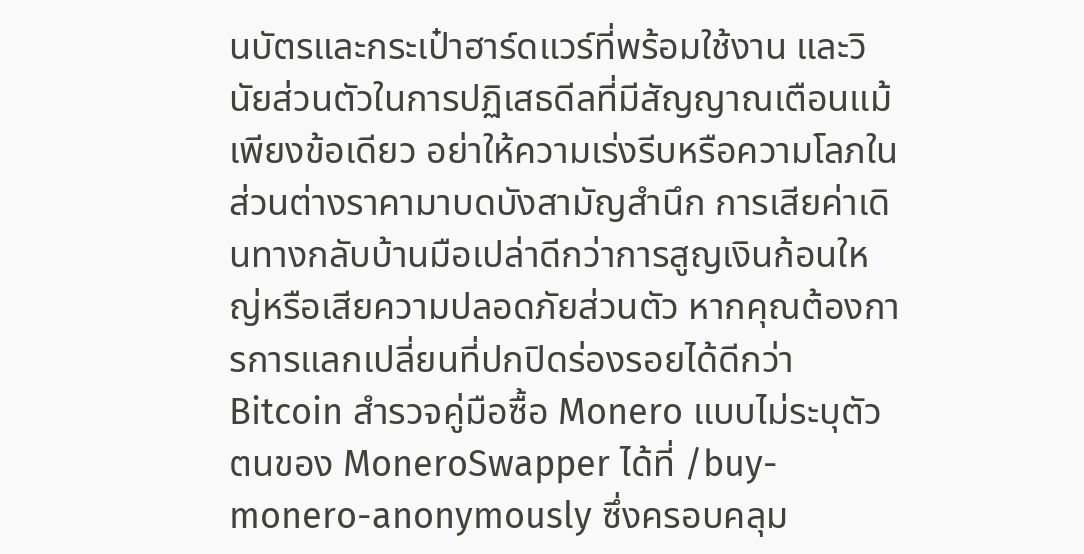นบัตรและกระเป๋าฮาร์ดแวร์ที่พร้อมใช้งาน และวินัยส่วนตัวในการปฏิเสธดีลที่มีสัญญาณเตือนแม้เพียงข้อเดียว อย่าให้ความเร่งรีบหรือความโลภในส่วนต่างราคามาบดบังสามัญสำนึก การเสียค่าเดินทางกลับบ้านมือเปล่าดีกว่าการสูญเงินก้อนใหญ่หรือเสียความปลอดภัยส่วนตัว หากคุณต้องการการแลกเปลี่ยนที่ปกปิดร่องรอยได้ดีกว่า Bitcoin สำรวจคู่มือซื้อ Monero แบบไม่ระบุตัวตนของ MoneroSwapper ได้ที่ /buy-monero-anonymously ซึ่งครอบคลุม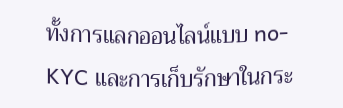ทั้งการแลกออนไลน์แบบ no-KYC และการเก็บรักษาในกระ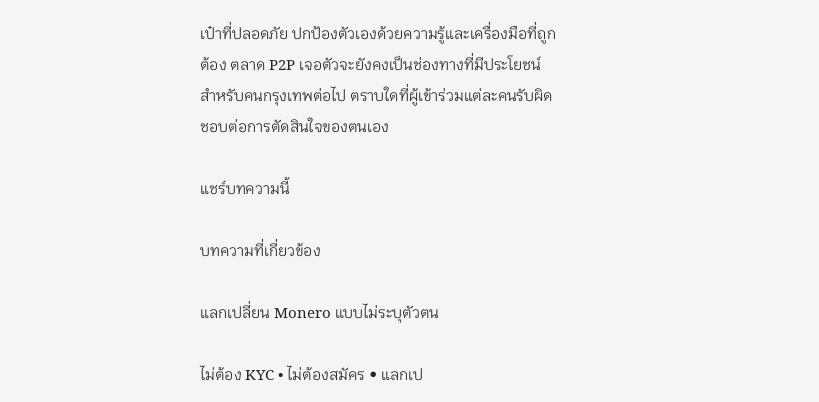เป๋าที่ปลอดภัย ปกป้องตัวเองด้วยความรู้และเครื่องมือที่ถูกต้อง ตลาด P2P เจอตัวจะยังคงเป็นช่องทางที่มีประโยชน์สำหรับคนกรุงเทพต่อไป ตราบใดที่ผู้เข้าร่วมแต่ละคนรับผิดชอบต่อการตัดสินใจของตนเอง

แชร์บทความนี้

บทความที่เกี่ยวข้อง

แลกเปลี่ยน Monero แบบไม่ระบุตัวตน

ไม่ต้อง KYC • ไม่ต้องสมัคร • แลกเป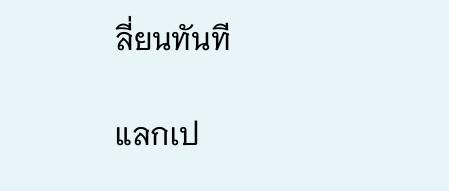ลี่ยนทันที

แลกเป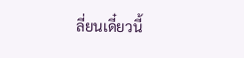ลี่ยนเดี๋ยวนี้